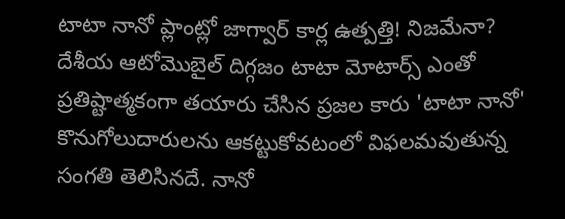టాటా నానో ప్లాంట్లో జాగ్వార్ కార్ల ఉత్పత్తి! నిజమేనా?
దేశీయ ఆటోమొబైల్ దిగ్గజం టాటా మోటార్స్ ఎంతో ప్రతిష్టాత్మకంగా తయారు చేసిన ప్రజల కారు 'టాటా నానో' కొనుగోలుదారులను ఆకట్టుకోవటంలో విఫలమవుతున్న సంగతి తెలిసినదే. నానో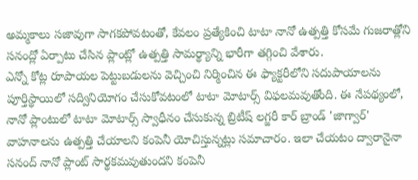అమ్మకాలు సజావుగా సాగకపోవటంతో, కేవలం ప్రత్యేకించి టాటా నానో ఉత్పత్తి కోసమే గుజరాత్లోని సనంద్లో ఏర్పాటు చేసిన ప్లాంట్లో ఉత్పత్తి సామర్థ్యాన్ని భారీగా తగ్గించి వేశారు.
ఎన్నో కోట్ల రూపాయల పెట్టుబడులను వెచ్చించి నిర్మించిన ఈ ఫ్యాక్టరీలోని సదుపాయాలను పూర్తిస్థాయిలో సద్వినియోగం చేసుకోవటంలో టాటా మోటార్స్ విఫలమవుతోంది. ఈ నేపథ్యంలో, నానో ప్లాంటులో టాటా మోటార్స్ స్వాధీనం చేసుకున్న బ్రిటీష్ లగ్జరీ కార్ బ్రాండ్ 'జాగ్వార్' వాహనాలను ఉత్పత్తి చేయాలని కంపెనీ యోచిస్తున్నట్లు సమాచారం. ఇలా చేయటం ద్వారానైనా సనంద్ నానో ప్లాంట్ సార్థకమవుతుందని కంపెనీ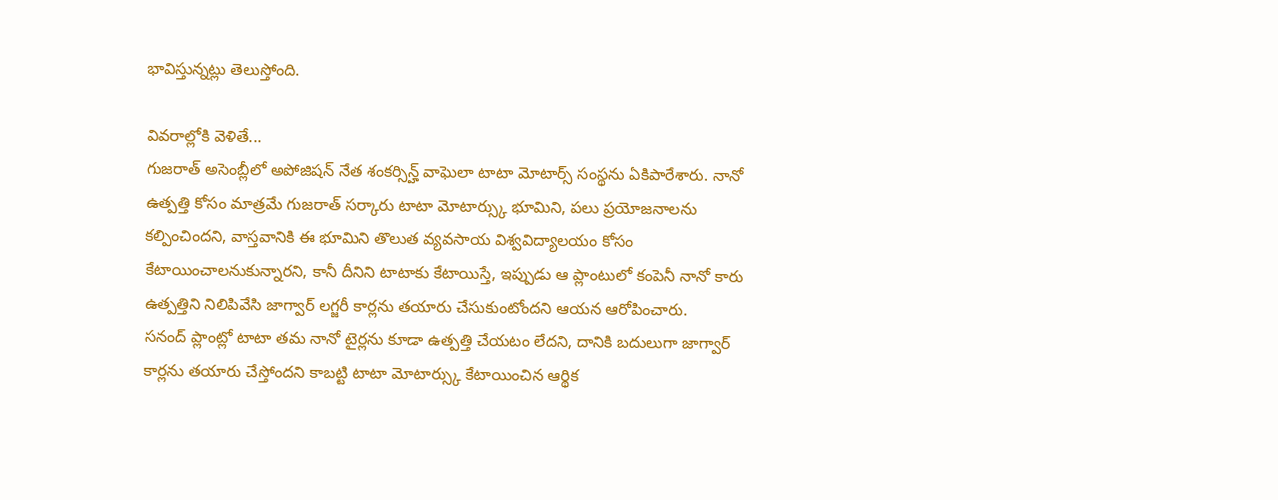భావిస్తున్నట్లు తెలుస్తోంది.

వివరాల్లోకి వెళితే...
గుజరాత్ అసెంబ్లీలో అపోజిషన్ నేత శంకర్సిన్హ్ వాఘెలా టాటా మోటార్స్ సంస్థను ఏకిపారేశారు. నానో ఉత్పత్తి కోసం మాత్రమే గుజరాత్ సర్కారు టాటా మోటార్స్కు భూమిని, పలు ప్రయోజనాలను కల్పించిందని, వాస్తవానికి ఈ భూమిని తొలుత వ్యవసాయ విశ్వవిద్యాలయం కోసం కేటాయించాలనుకున్నారని, కానీ దీనిని టాటాకు కేటాయిస్తే, ఇప్పుడు ఆ ప్లాంటులో కంపెనీ నానో కారు ఉత్పత్తిని నిలిపివేసి జాగ్వార్ లగ్జరీ కార్లను తయారు చేసుకుంటోందని ఆయన ఆరోపించారు.
సనంద్ ప్లాంట్లో టాటా తమ నానో టైర్లను కూడా ఉత్పత్తి చేయటం లేదని, దానికి బదులుగా జాగ్వార్ కార్లను తయారు చేస్తోందని కాబట్టి టాటా మోటార్స్కు కేటాయించిన ఆర్థిక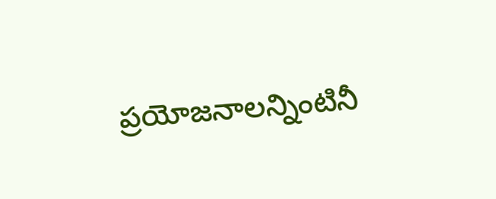ప్రయోజనాలన్నింటినీ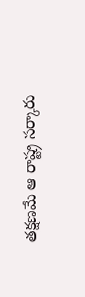తక్షణమే ఆ రాష్ట్ర సర్కారు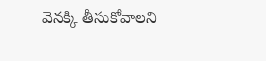వెనక్కి తీసుకోవాలని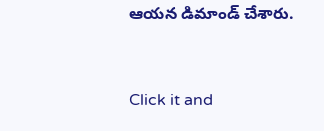ఆయన డిమాండ్ చేశారు.


Click it and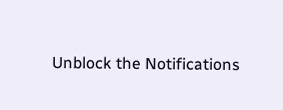Unblock the Notifications